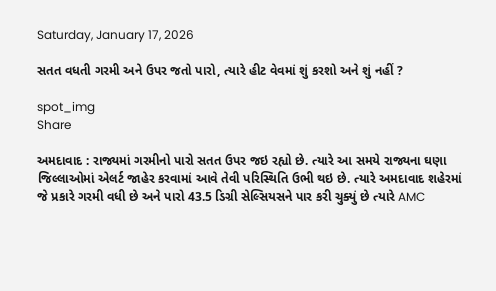Saturday, January 17, 2026

સતત વધતી ગરમી અને ઉપર જતો પારો, ત્યારે હીટ વેવમાં શું કરશો અને શું નહીં ?

spot_img
Share

અમદાવાદ : રાજ્યમાં ગરમીનો પારો સતત ઉપર જઇ રહ્યો છે. ત્યારે આ સમયે રાજ્યના ઘણા જિલ્લાઓમાં એલર્ટ જાહેર કરવામાં આવે તેવી પરિસ્થિતિ ઉભી થઇ છે. ત્યારે અમદાવાદ શહેરમાં જે પ્રકારે ગરમી વધી છે અને પારો 43.5 ડિગ્રી સેલ્સિયસને પાર કરી ચુક્યું છે ત્યારે AMC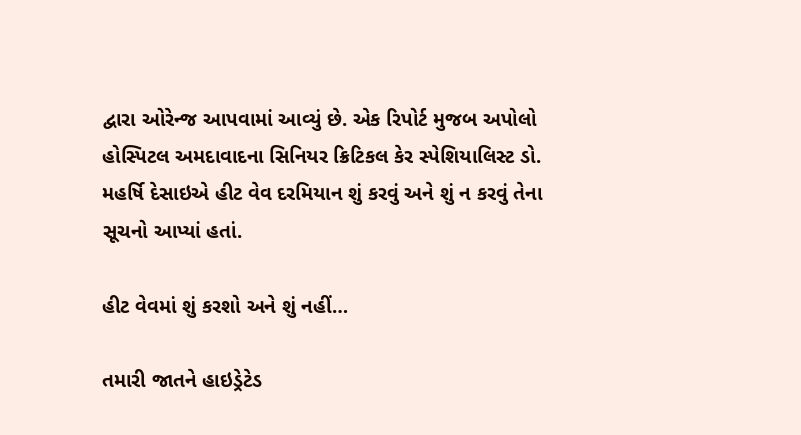દ્વારા ઓરેન્જ આપવામાં આવ્યું છે. એક રિપોર્ટ મુજબ અપોલો હોસ્પિટલ અમદાવાદના સિનિયર ક્રિટિકલ કેર સ્પેશિયાલિસ્ટ ડો. મહર્ષિ દેસાઇએ હીટ વેવ દરમિયાન શું કરવું અને શું ન કરવું તેના સૂચનો આપ્યાં હતાં.

હીટ વેવમાં શું કરશો અને શું નહીં…

તમારી જાતને હાઇડ્રેટેડ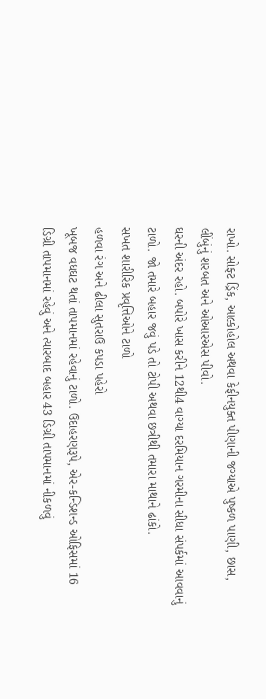રાખો. સોફ્ટ ડ્રિંક, આલ્કોહોલ અથવા કેફીનયુક્ત પીણાની જગ્યાએ પુષ્કળ પાણી, છાસ, લીંબુંનું શરબત અને ઓઆરએસ પીવો.
ઘરની અંદર રહો. બપોરે ખાસ કરીને 12થી4 વાગ્યા દરમિયાન ગરમીના સીધા સંપર્કમાં આવવાનું ટાળો. જો તમારે બહાર જવું પડે તો ટોપી અથવા છત્રીથી તમારા માથાને ઢાંકો.
સખત શારીરિક પ્રવૃત્તિઓને ટાળો
હળવા રંગ અને ઢીલા સુતરાઉ કપડા પહેરો
ખૂબજ વધઘટ થતાં તાપમાનમાં રહેવાનું ટાળો. ઉદાહરણરૂપે, એર-કન્ડિશન્ડ ઓફિસમાં 16 ડિગ્રી તાપમાનમાં રહેવું અને ત્યારબાદ બહાર 43 ડિગ્રી તાપમાનમાં નીકળવું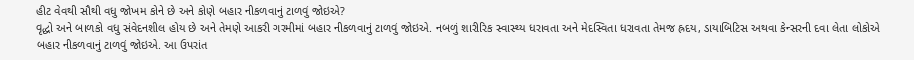હીટ વેવથી સૌથી વધુ જોખમ કોને છે અને કોણે બહાર નીકળવાનું ટાળવું જોઇએ?
વૃદ્ધો અને બાળકો વધુ સંવેદનશીલ હોય છે અને તેમણે આકરી ગરમીમાં બહાર નીકળવાનું ટાળવું જોઇએ. નબળું શારીરિક સ્વાસ્થ્ય ધરાવતા અને મેદસ્વિતા ધરાવતા તેમજ હ્રદય, ડાયાબિટિસ અથવા કેન્સરની દવા લેતા લોકોએ બહાર નીકળવાનું ટાળવું જોઇએ. આ ઉપરાંત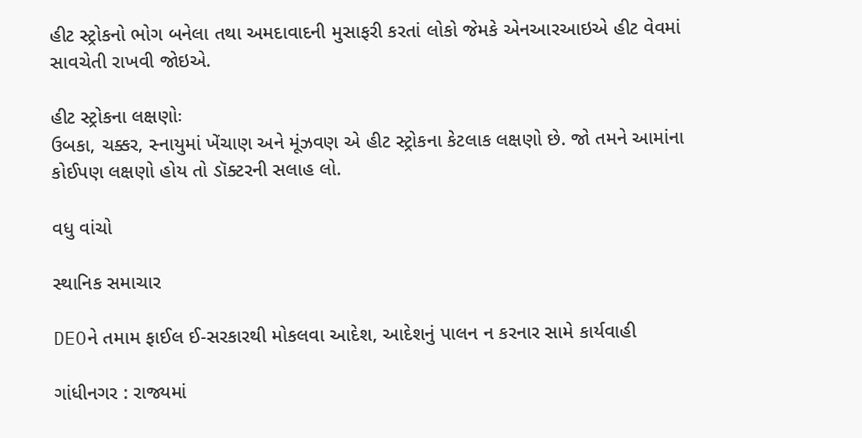હીટ સ્ટ્રોકનો ભોગ બનેલા તથા અમદાવાદની મુસાફરી કરતાં લોકો જેમકે એનઆરઆઇએ હીટ વેવમાં સાવચેતી રાખવી જોઇએ.

હીટ સ્ટ્રોકના લક્ષણોઃ
ઉબકા, ચક્કર, સ્નાયુમાં ખેંચાણ અને મૂંઝવણ એ હીટ સ્ટ્રોકના કેટલાક લક્ષણો છે. જો તમને આમાંના કોઈપણ લક્ષણો હોય તો ડૉક્ટરની સલાહ લો.

વધુ વાંચો

સ્થાનિક સમાચાર

DEOને તમામ ફાઈલ ઈ-સરકારથી મોકલવા આદેશ, આદેશનું પાલન ન કરનાર સામે કાર્યવાહી

ગાંધીનગર : રાજ્યમાં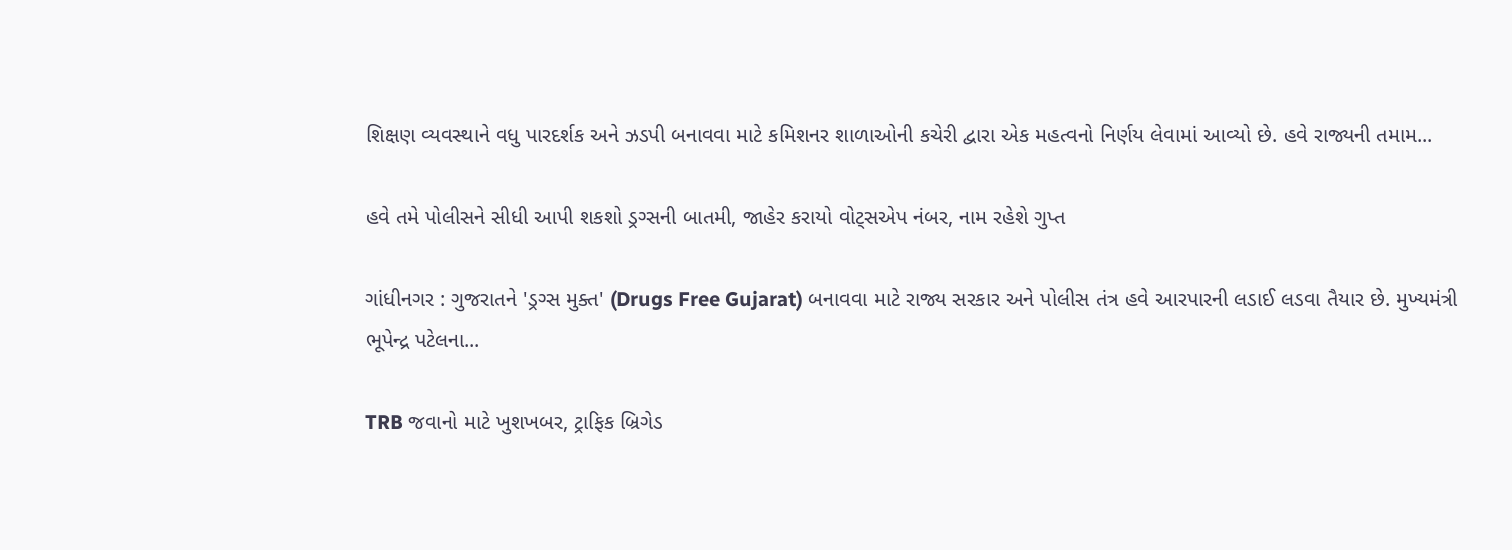શિક્ષણ વ્યવસ્થાને વધુ પારદર્શક અને ઝડપી બનાવવા માટે કમિશનર શાળાઓની કચેરી દ્વારા એક મહત્વનો નિર્ણય લેવામાં આવ્યો છે. હવે રાજ્યની તમામ...

હવે તમે પોલીસને સીધી આપી શકશો ડ્રગ્સની બાતમી, જાહેર કરાયો વોટ્સએપ નંબર, નામ રહેશે ગુપ્ત

ગાંધીનગર : ગુજરાતને 'ડ્રગ્સ મુક્ત' (Drugs Free Gujarat) બનાવવા માટે રાજ્ય સરકાર અને પોલીસ તંત્ર હવે આરપારની લડાઈ લડવા તૈયાર છે. મુખ્યમંત્રી ભૂપેન્દ્ર પટેલના...

TRB જવાનો માટે ખુશખબર, ટ્રાફિક બ્રિગેડ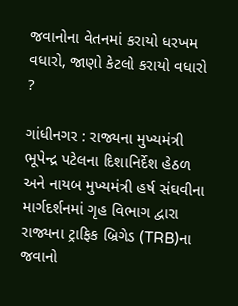જવાનોના વેતનમાં કરાયો ધરખમ વધારો, જાણો કેટલો કરાયો વધારો ?

ગાંધીનગર : રાજ્યના મુખ્યમંત્રી ભૂપેન્દ્ર પટેલના દિશાનિર્દેશ હેઠળ અને નાયબ મુખ્યમંત્રી હર્ષ સંઘવીના માર્ગદર્શનમાં ગૃહ વિભાગ દ્વારા રાજ્યના ટ્રાફિક બ્રિગેડ (TRB)ના જવાનો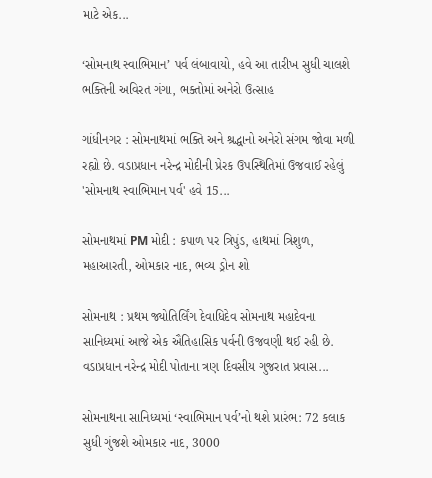માટે એક...

‘સોમનાથ સ્વાભિમાન’ પર્વ લંબાવાયો, હવે આ તારીખ સુધી ચાલશે ભક્તિની અવિરત ગંગા, ભક્તોમાં અનેરો ઉત્સાહ

ગાંધીનગર : સોમનાથમાં ભક્તિ અને શ્રદ્ધાનો અનેરો સંગમ જોવા મળી રહ્યો છે. વડાપ્રધાન નરેન્દ્ર મોદીની પ્રેરક ઉપસ્થિતિમાં ઉજવાઈ રહેલું 'સોમનાથ સ્વાભિમાન પર્વ' હવે 15...

સોમનાથમાં PM મોદી : કપાળ પર ત્રિપુંડ, હાથમાં ત્રિશુળ, મહાઆરતી, ઓમકાર નાદ, ભવ્ય ડ્રોન શો

સોમનાથ : પ્રથમ જ્યોતિર્લિંગ દેવાધિદેવ સોમનાથ મહાદેવના સાનિધ્યમાં આજે એક ઐતિહાસિક પર્વની ઉજવણી થઈ રહી છે. વડાપ્રધાન નરેન્દ્ર મોદી પોતાના ત્રણ દિવસીય ગુજરાત પ્રવાસ...

સોમનાથના સાનિધ્યમાં ‘સ્વાભિમાન પર્વ’નો થશે પ્રારંભ: 72 કલાક સુધી ગુંજશે ઓમકાર નાદ, 3000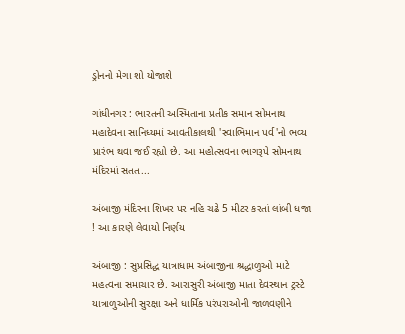ડ્રોનનો મેગા શો યોજાશે

ગાંધીનગર : ભારતની અસ્મિતાના પ્રતીક સમાન સોમનાથ મહાદેવના સાનિધ્યમાં આવતીકાલથી 'સ્વાભિમાન પર્વ'નો ભવ્ય પ્રારંભ થવા જઈ રહ્યો છે. આ મહોત્સવના ભાગરૂપે સોમનાથ મંદિરમાં સતત...

અંબાજી મંદિરના શિખર પર નહિ ચઢે 5 મીટર કરતાં લાંબી ધજા ! આ કારણે લેવાયો નિર્ણય

અંબાજી : સુપ્રસિદ્ધ યાત્રાધામ અંબાજીના શ્રદ્ધાળુઓ માટે મહત્વના સમાચાર છે. આરાસુરી અંબાજી માતા દેવસ્થાન ટ્રસ્ટે યાત્રાળુઓની સુરક્ષા અને ધાર્મિક પરંપરાઓની જાળવણીને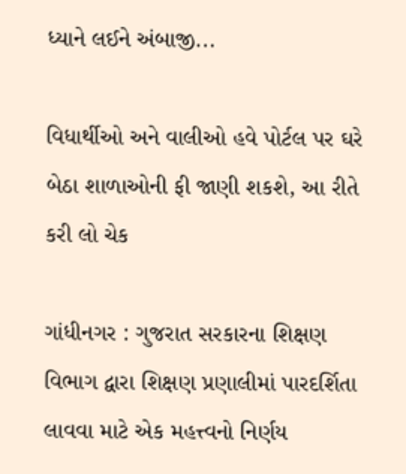ધ્યાને લઈને અંબાજી...

વિધાર્થીઓ અને વાલીઓ હવે પોર્ટલ પર ઘરે બેઠા શાળાઓની ફી જાણી શકશે, આ રીતે કરી લો ચેક

ગાંધીનગર : ગુજરાત સરકારના શિક્ષણ વિભાગ દ્વારા શિક્ષણ પ્રણાલીમાં પારદર્શિતા લાવવા માટે એક મહત્ત્વનો નિર્ણય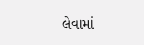લેવામાં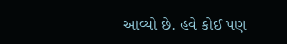આવ્યો છે. હવે કોઈ પણ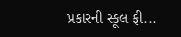પ્રકારની સ્કૂલ ફી...